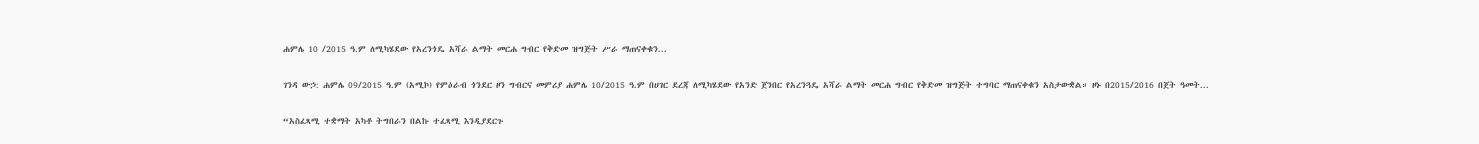ሐምሌ 10 /2015 ዓ.ም ለሚካሄደው የአረንጎዴ አሻራ ልማት መርሐ ግብር የቅድመ ዝግጅት ሥራ ማጠናቀቁን...

ገንዳ ውኃ: ሐምሌ 09/2015 ዓ.ም (አሚኮ) የምዕራብ ጎንደር ዞን ግብርና መምሪያ ሐምሌ 10/2015 ዓ.ም በሀገር ደረጃ ለሚካሄደው የአንድ ጀንበር የአረንጓዴ አሻራ ልማት መርሐ ግብር የቅድመ ዝግጅት ተግባር ማጠናቀቁን አስታውቋል። ዞኑ በ2015/2016 በጀት ዓመት...

“አስፈጻሚ ተቋማት አካቶ ትግበራን በልኩ ተፈጻሚ እንዲያደርጉ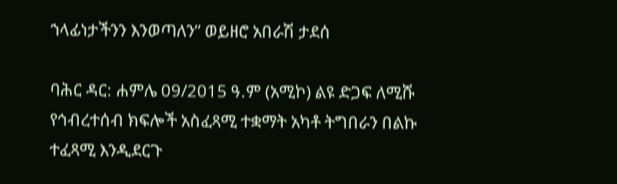ኀላፊነታችንን እንወጣለን” ወይዘሮ አበራሽ ታደሰ

ባሕር ዳር: ሐምሌ 09/2015 ዓ.ም (አሚኮ) ልዩ ድጋፍ ለሚሹ የኅብረተሰብ ክፍሎች አስፈጻሚ ተቋማት አካቶ ትግበራን በልኩ ተፈጻሚ እንዲደርጉ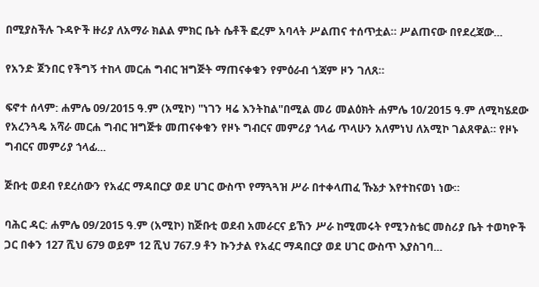በሚያስችሉ ጉዳዮች ዙሪያ ለአማራ ክልል ምክር ቤት ሴቶች ፎረም አባላት ሥልጠና ተሰጥቷል። ሥልጠናው በየደረጃው...

የአንድ ጀንበር የችግኝ ተከላ መርሐ ግብር ዝግጅት ማጠናቀቁን የምዕራብ ጎጃም ዞን ገለጸ።

ፍኖተ ሰላም: ሐምሌ 09/2015 ዓ.ም (አሚኮ) "ነገን ዛሬ እንትከል"በሚል መሪ መልዕክት ሐምሌ 10/2015 ዓ.ም ለሚካሄደው የአረንጓዴ አሻራ መርሐ ግብር ዝግጅቱ መጠናቀቁን የዞኑ ግብርና መምሪያ ኀላፊ ጥላሁን አለምነህ ለአሚኮ ገልጸዋል። የዞኑ ግብርና መምሪያ ኀላፊ...

ጅቡቲ ወደብ የደረሰውን የአፈር ማዳበርያ ወደ ሀገር ውስጥ የማጓጓዝ ሥራ በተቀላጠፈ ኹኔታ እየተከናወነ ነው።

ባሕር ዳር: ሐምሌ 09/2015 ዓ.ም (አሚኮ) ከጅቡቲ ወደብ አመራርና ይኸን ሥራ ከሚመሩት የሚንስቴር መስሪያ ቤት ተወካዮች ጋር በቀን 127 ሺህ 679 ወይም 12 ሺህ 767.9 ቶን ኩንታል የአፈር ማዳበርያ ወደ ሀገር ውስጥ እያስገባ...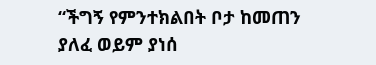“ችግኝ የምንተክልበት ቦታ ከመጠን ያለፈ ወይም ያነሰ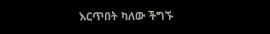እርጥበት ካለው ችግኙ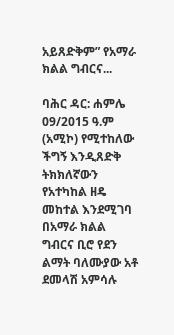አይጸድቅም” የአማራ ክልል ግብርና...

ባሕር ዳር: ሐምሌ 09/2015 ዓ.ም (አሚኮ) የሚተከለው ችግኝ እንዲጸድቅ ትክክለኛውን የአተካከል ዘዴ መከተል እንደሚገባ በአማራ ክልል ግብርና ቢሮ የደን ልማት ባለሙያው አቶ ደመላሽ አምሳሉ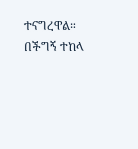ተናግረዋል። በችግኝ ተከላ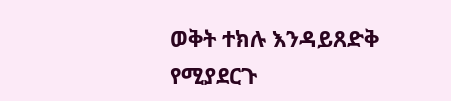ወቅት ተክሉ እንዳይጸድቅ የሚያደርጉ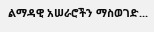ልማዳዊ አሠራሮችን ማስወገድ...